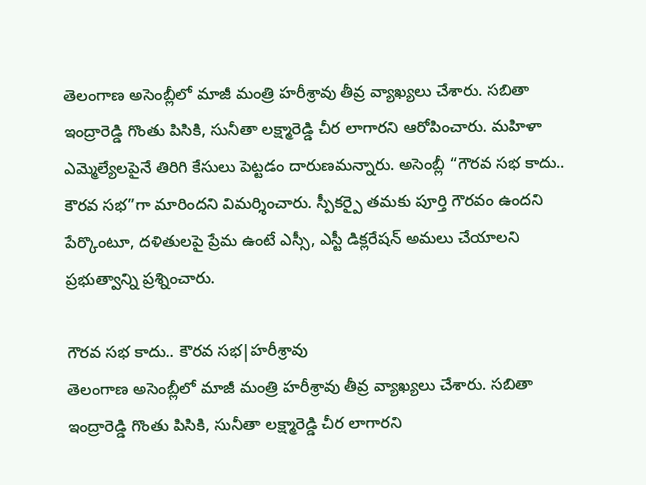తెలంగాణ అసెంబ్లీలో మాజీ మంత్రి హరీశ్రావు తీవ్ర వ్యాఖ్యలు చేశారు. సబితా ఇంద్రారెడ్డి గొంతు పిసికి, సునీతా లక్ష్మారెడ్డి చీర లాగారని ఆరోపించారు. మహిళా ఎమ్మెల్యేలపైనే తిరిగి కేసులు పెట్టడం దారుణమన్నారు. అసెంబ్లీ “గౌరవ సభ కాదు.. కౌరవ సభ”గా మారిందని విమర్శించారు. స్పీకర్పై తమకు పూర్తి గౌరవం ఉందని పేర్కొంటూ, దళితులపై ప్రేమ ఉంటే ఎస్సీ, ఎస్టీ డిక్లరేషన్ అమలు చేయాలని ప్రభుత్వాన్ని ప్రశ్నించారు.

గౌరవ సభ కాదు.. కౌరవ సభ|హరీశ్రావు
తెలంగాణ అసెంబ్లీలో మాజీ మంత్రి హరీశ్రావు తీవ్ర వ్యాఖ్యలు చేశారు. సబితా ఇంద్రారెడ్డి గొంతు పిసికి, సునీతా లక్ష్మారెడ్డి చీర లాగారని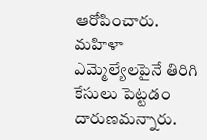ఆరోపించారు. మహిళా ఎమ్మెల్యేలపైనే తిరిగి కేసులు పెట్టడం దారుణమన్నారు.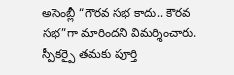అసెంబ్లీ “గౌరవ సభ కాదు.. కౌరవ సభ”గా మారిందని విమర్శించారు. స్పీకర్పై తమకు పూర్తి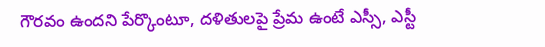గౌరవం ఉందని పేర్కొంటూ, దళితులపై ప్రేమ ఉంటే ఎస్సీ, ఎస్టీ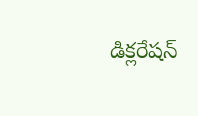డిక్లరేషన్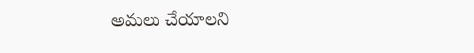అమలు చేయాలని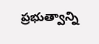ప్రభుత్వాన్ని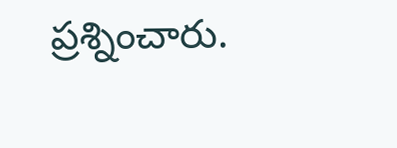ప్రశ్నించారు.